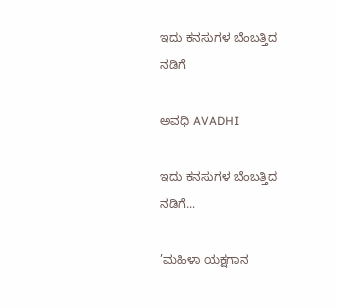ಇದು ಕನಸುಗಳ ಬೆಂಬತ್ತಿದ ನಡಿಗೆ‍

ಅವಧಿ AVADHI

ಇದು ಕನಸುಗಳ ಬೆಂಬತ್ತಿದ ನಡಿಗೆ...

’ಮಹಿಳಾ ಯಕ್ಷಗಾನ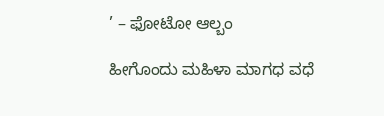’ – ಫೋಟೋ ಆಲ್ಬಂ

ಹೀಗೊಂದು ಮಹಿಳಾ ಮಾಗಧ ವಧೆ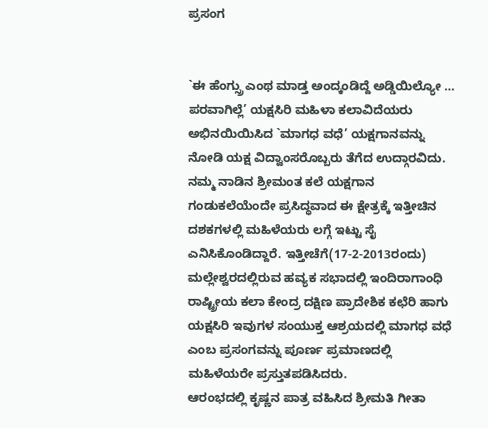ಪ್ರಸಂಗ


`ಈ ಹೆಂಗ್ಸ್ರು ಎಂಥ ಮಾಡ್ತ ಅಂದ್ಕಂಡಿದ್ದೆ ಅಡ್ಡಿಯಿಲ್ಯೋ … ಪರವಾಗಿಲ್ಲೆ’ ಯಕ್ಷಸಿರಿ ಮಹಿಳಾ ಕಲಾವಿದೆಯರು ಅಭಿನಯಿಯಿಸಿದ `ಮಾಗಧ ವಧೆ’ ಯಕ್ಷಗಾನವನ್ನು ನೋಡಿ ಯಕ್ಷ ವಿದ್ವಾಂಸರೊಬ್ಬರು ತೆಗೆದ ಉದ್ಗಾರವಿದು. ನಮ್ಮ ನಾಡಿನ ಶ್ರೀಮಂತ ಕಲೆ ಯಕ್ಷಗಾನ ಗಂಡುಕಲೆಯೆಂದೇ ಪ್ರಸಿದ್ಧವಾದ ಈ ಕ್ಷೇತ್ರಕ್ಕೆ ಇತ್ತೀಚಿನ ದಶಕಗಳಲ್ಲಿ ಮಹಿಳೆಯರು ಲಗ್ಗೆ ಇಟ್ಟು ಸೈ ಎನಿಸಿಕೊಂಡಿದ್ದಾರೆ. ಇತ್ತೀಚೆಗೆ(17-2-2013ರಂದು) ಮಲ್ಲೇಶ್ವರದಲ್ಲಿರುವ ಹವ್ಯಕ ಸಭಾದಲ್ಲಿ ಇಂದಿರಾಗಾಂಧಿ ರಾಷ್ಟ್ರೀಯ ಕಲಾ ಕೇಂದ್ರ ದಕ್ಷಿಣ ಪ್ರಾದೇಶಿಕ ಕಛೆರಿ ಹಾಗು ಯಕ್ಷಸಿರಿ ಇವುಗಳ ಸಂಯುಕ್ತ ಆಶ್ರಯದಲ್ಲಿ ಮಾಗಧ ವಧೆ ಎಂಬ ಪ್ರಸಂಗವನ್ನು ಪೂರ್ಣ ಪ್ರಮಾಣದಲ್ಲಿ ಮಹಿಳೆಯರೇ ಪ್ರಸ್ತುತಪಡಿಸಿದರು.
ಆರಂಭದಲ್ಲಿ ಕೃಷ್ಣನ ಪಾತ್ರ ವಹಿಸಿದ ಶ್ರೀಮತಿ ಗೀತಾ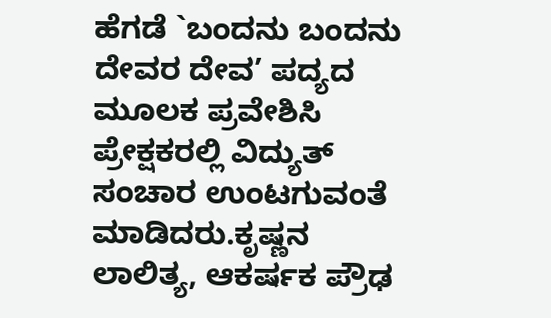ಹೆಗಡೆ `ಬಂದನು ಬಂದನು ದೇವರ ದೇವ’ ಪದ್ಯದ ಮೂಲಕ ಪ್ರವೇಶಿಸಿ ಪ್ರೇಕ್ಷಕರಲ್ಲಿ ವಿದ್ಯುತ್ ಸಂಚಾರ ಉಂಟಗುವಂತೆ ಮಾಡಿದರು.ಕೃಷ್ಣನ ಲಾಲಿತ್ಯ, ಆಕರ್ಷಕ ಪ್ರೌಢ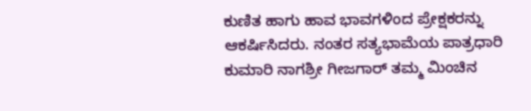ಕುಣಿತ ಹಾಗು ಹಾವ ಭಾವಗಳಿಂದ ಪ್ರೇಕ್ಷಕರನ್ನು ಆಕರ್ಷಿಸಿದರು. ನಂತರ ಸತ್ಯಭಾಮೆಯ ಪಾತ್ರಧಾರಿ ಕುಮಾರಿ ನಾಗಶ್ರೀ ಗೀಜಗಾರ್ ತಮ್ಮ ಮಿಂಚಿನ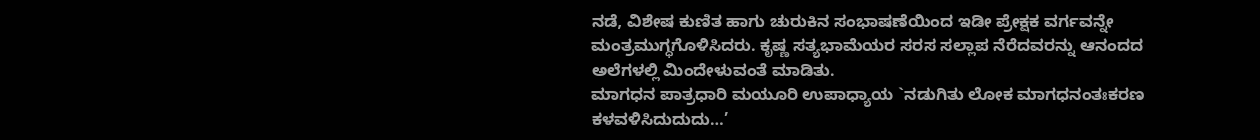ನಡೆ, ವಿಶೇಷ ಕುಣಿತ ಹಾಗು ಚುರುಕಿನ ಸಂಭಾಷಣೆಯಿಂದ ಇಡೀ ಪ್ರೇಕ್ಷಕ ವರ್ಗವನ್ನೇ ಮಂತ್ರಮುಗ್ಧಗೊಳಿಸಿದರು. ಕೃಷ್ಣ ಸತ್ಯಭಾಮೆಯರ ಸರಸ ಸಲ್ಲಾಪ ನೆರೆದವರನ್ನು ಆನಂದದ ಅಲೆಗಳಲ್ಲಿ ಮಿಂದೇಳುವಂತೆ ಮಾಡಿತು.
ಮಾಗಧನ ಪಾತ್ರಧಾರಿ ಮಯೂರಿ ಉಪಾಧ್ಯಾಯ `ನಡುಗಿತು ಲೋಕ ಮಾಗಧನಂತಃಕರಣ ಕಳವಳಿಸಿದುದುದು…’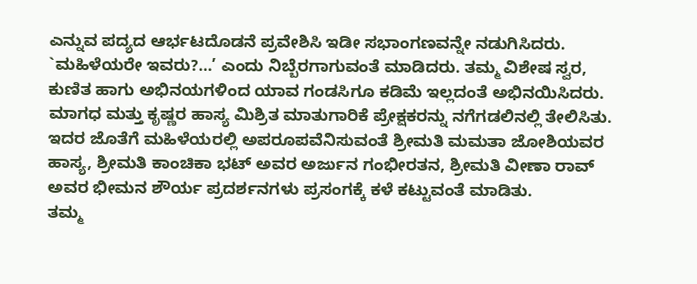ಎನ್ನುವ ಪದ್ಯದ ಆರ್ಭಟದೊಡನೆ ಪ್ರವೇಶಿಸಿ ಇಡೀ ಸಭಾಂಗಣವನ್ನೇ ನಡುಗಿಸಿದರು. `ಮಹಿಳೆಯರೇ ಇವರು?…’ ಎಂದು ನಿಬ್ಬೆರಗಾಗುವಂತೆ ಮಾಡಿದರು. ತಮ್ಮ ವಿಶೇಷ ಸ್ವರ, ಕುಣಿತ ಹಾಗು ಅಭಿನಯಗಳಿಂದ ಯಾವ ಗಂಡಸಿಗೂ ಕಡಿಮೆ ಇಲ್ಲದಂತೆ ಅಭಿನಯಿಸಿದರು. ಮಾಗಧ ಮತ್ತು ಕೃಷ್ಣರ ಹಾಸ್ಯ ಮಿಶ್ರಿತ ಮಾತುಗಾರಿಕೆ ಪ್ರೇಕ್ಷಕರನ್ನು ನಗೆಗಡಲಿನಲ್ಲಿ ತೇಲಿಸಿತು. ಇದರ ಜೊತೆಗೆ ಮಹಿಳೆಯರಲ್ಲಿ ಅಪರೂಪವೆನಿಸುವಂತೆ ಶ್ರೀಮತಿ ಮಮತಾ ಜೋಶಿಯವರ ಹಾಸ್ಯ, ಶ್ರೀಮತಿ ಕಾಂಚಿಕಾ ಭಟ್ ಅವರ ಅರ್ಜುನ ಗಂಭೀರತನ, ಶ್ರೀಮತಿ ವೀಣಾ ರಾವ್ ಅವರ ಭೀಮನ ಶೌರ್ಯ ಪ್ರದರ್ಶನಗಳು ಪ್ರಸಂಗಕ್ಕೆ ಕಳೆ ಕಟ್ಟುವಂತೆ ಮಾಡಿತು.
ತಮ್ಮ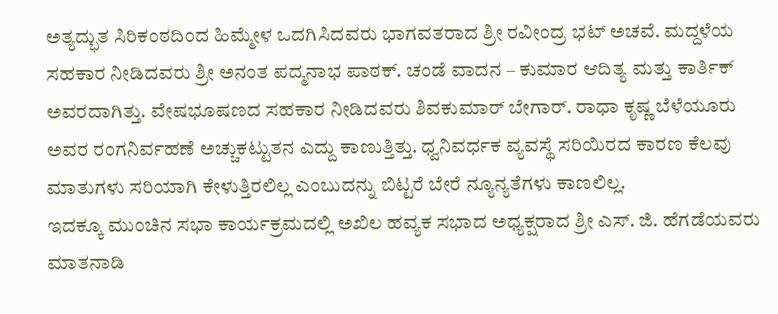ಅತ್ಯದ್ಭುತ ಸಿರಿಕಂಠದಿಂದ ಹಿಮ್ಮೇಳ ಒದಗಿಸಿದವರು ಭಾಗವತರಾದ ಶ್ರೀ ರವೀಂದ್ರ ಭಟ್ ಅಚವೆ. ಮದ್ದಳೆಯ ಸಹಕಾರ ನೀಡಿದವರು ಶ್ರೀ ಅನಂತ ಪದ್ಮನಾಭ ಪಾಠಕ್. ಚಂಡೆ ವಾದನ – ಕುಮಾರ ಆದಿತ್ಯ ಮತ್ತು ಕಾರ್ತಿಕ್ ಅವರದಾಗಿತ್ತು. ವೇಷಭೂಷಣದ ಸಹಕಾರ ನೀಡಿದವರು ಶಿವಕುಮಾರ್ ಬೇಗಾರ್. ರಾಧಾ ಕೃಷ್ಣ ಬೆಳೆಯೂರು ಅವರ ರಂಗನಿರ್ವಹಣೆ ಅಚ್ಚುಕಟ್ಟುತನ ಎದ್ದು ಕಾಣುತ್ತಿತ್ತು. ಧ್ವನಿವರ್ಧಕ ವ್ಯವಸ್ಥೆ ಸರಿಯಿರದ ಕಾರಣ ಕೆಲವು ಮಾತುಗಳು ಸರಿಯಾಗಿ ಕೇಳುತ್ತಿರಲಿಲ್ಲ ಎಂಬುದನ್ನು ಬಿಟ್ಟರೆ ಬೇರೆ ನ್ಯೂನ್ಯತೆಗಳು ಕಾಣಲಿಲ್ಲ.
ಇದಕ್ಕೂ ಮುಂಚಿನ ಸಭಾ ಕಾರ್ಯಕ್ರಮದಲ್ಲಿ ಅಖಿಲ ಹವ್ಯಕ ಸಭಾದ ಅಧ್ಯಕ್ಷರಾದ ಶ್ರೀ ಎಸ್. ಜಿ. ಹೆಗಡೆಯವರು ಮಾತನಾಡಿ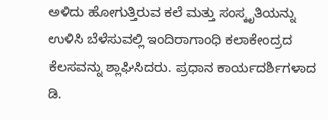ಅಳಿದು ಹೋಗುತ್ತಿರುವ ಕಲೆ ಮತ್ತು ಸಂಸ್ಕೃತಿಯನ್ನು ಉಳಿಸಿ ಬೆಳೆಸುವಲ್ಲಿ ಇಂದಿರಾಗಾಂಧಿ ಕಲಾಕೇಂದ್ರದ ಕೆಲಸವನ್ನು ಶ್ಲಾಘಿಸಿದರು. ಪ್ರಧಾನ ಕಾರ್ಯದರ್ಶಿಗಳಾದ ಡಿ.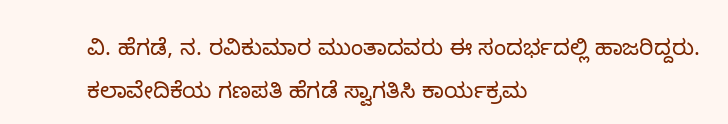ವಿ. ಹೆಗಡೆ, ನ. ರವಿಕುಮಾರ ಮುಂತಾದವರು ಈ ಸಂದರ್ಭದಲ್ಲಿ ಹಾಜರಿದ್ದರು. ಕಲಾವೇದಿಕೆಯ ಗಣಪತಿ ಹೆಗಡೆ ಸ್ವಾಗತಿಸಿ ಕಾರ್ಯಕ್ರಮ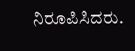ನಿರೂಪಿಸಿದರು.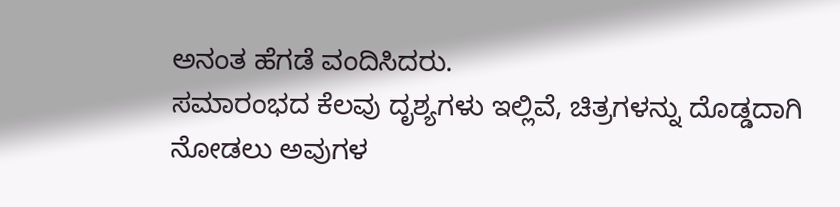ಅನಂತ ಹೆಗಡೆ ವಂದಿಸಿದರು.
ಸಮಾರಂಭದ ಕೆಲವು ದೃಶ್ಯಗಳು ಇಲ್ಲಿವೆ, ಚಿತ್ರಗಳನ್ನು ದೊಡ್ಡದಾಗಿ ನೋಡಲು ಅವುಗಳ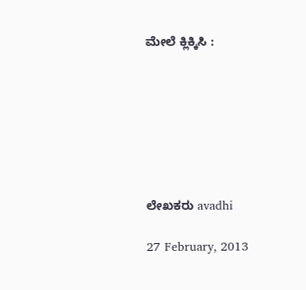ಮೇಲೆ ಕ್ಲಿಕ್ಕಿಸಿ :







ಲೇಖಕರು avadhi

27 February, 2013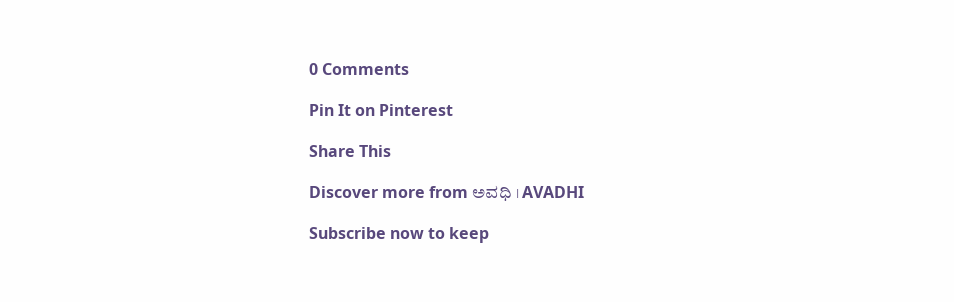0 Comments

Pin It on Pinterest

Share This

Discover more from ಅವಧಿ । AVADHI

Subscribe now to keep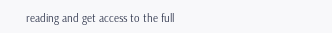reading and get access to the full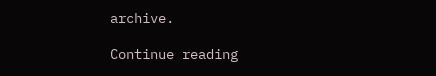archive.

Continue reading